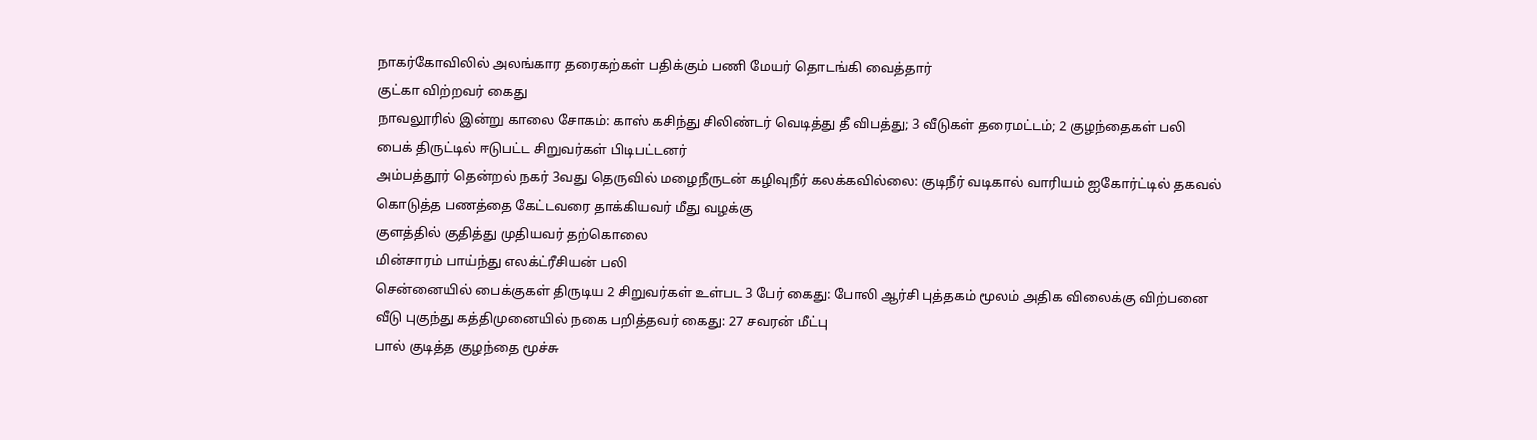நாகர்கோவிலில் அலங்கார தரைகற்கள் பதிக்கும் பணி மேயர் தொடங்கி வைத்தார்
குட்கா விற்றவர் கைது
நாவலூரில் இன்று காலை சோகம்: காஸ் கசிந்து சிலிண்டர் வெடித்து தீ விபத்து; 3 வீடுகள் தரைமட்டம்; 2 குழந்தைகள் பலி
பைக் திருட்டில் ஈடுபட்ட சிறுவர்கள் பிடிபட்டனர்
அம்பத்தூர் தென்றல் நகர் 3வது தெருவில் மழைநீருடன் கழிவுநீர் கலக்கவில்லை: குடிநீர் வடிகால் வாரியம் ஐகோர்ட்டில் தகவல்
கொடுத்த பணத்தை கேட்டவரை தாக்கியவர் மீது வழக்கு
குளத்தில் குதித்து முதியவர் தற்கொலை
மின்சாரம் பாய்ந்து எலக்ட்ரீசியன் பலி
சென்னையில் பைக்குகள் திருடிய 2 சிறுவர்கள் உள்பட 3 பேர் கைது: போலி ஆர்சி புத்தகம் மூலம் அதிக விலைக்கு விற்பனை
வீடு புகுந்து கத்திமுனையில் நகை பறித்தவர் கைது: 27 சவரன் மீட்பு
பால் குடித்த குழந்தை மூச்சு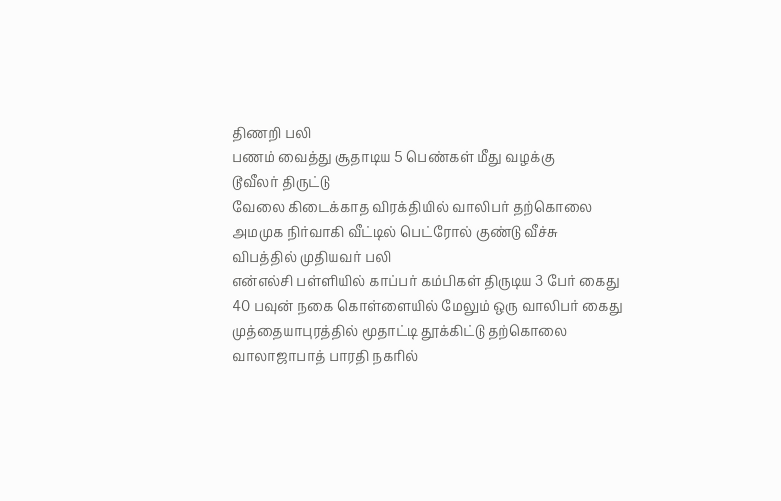திணறி பலி
பணம் வைத்து சூதாடிய 5 பெண்கள் மீது வழக்கு
டூவீலர் திருட்டு
வேலை கிடைக்காத விரக்தியில் வாலிபர் தற்கொலை
அமமுக நிர்வாகி வீட்டில் பெட்ரோல் குண்டு வீச்சு
விபத்தில் முதியவர் பலி
என்எல்சி பள்ளியில் காப்பர் கம்பிகள் திருடிய 3 பேர் கைது
40 பவுன் நகை கொள்ளையில் மேலும் ஒரு வாலிபர் கைது
முத்தையாபுரத்தில் மூதாட்டி தூக்கிட்டு தற்கொலை
வாலாஜாபாத் பாரதி நகரில்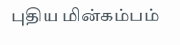புதிய மின்கம்பம்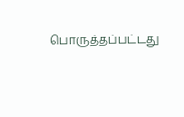பொருத்தப்பட்டது